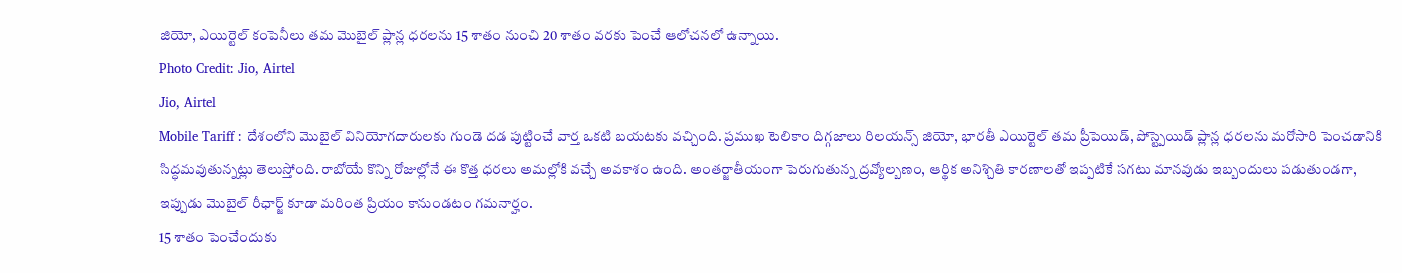జియో, ఎయిర్టెల్ కంపెనీలు తమ మొబైల్ ప్లాన్ల ధరలను 15 శాతం నుంచి 20 శాతం వరకు పెంచే ఆలోచనలో ఉన్నాయి.
Photo Credit: Jio, Airtel
Jio, Airtel
Mobile Tariff : దేశంలోని మొబైల్ వినియోగదారులకు గుండె దడ పుట్టించే వార్త ఒకటి బయటకు వచ్చింది. ప్రముఖ టెలికాం దిగ్గజాలు రిలయన్స్ జియో, భారతీ ఎయిర్టెల్ తమ ప్రీపెయిడ్, పోస్ట్పెయిడ్ ప్లాన్ల ధరలను మరోసారి పెంచడానికి సిద్ధమవుతున్నట్లు తెలుస్తోంది. రాబోయే కొన్ని రోజుల్లోనే ఈ కొత్త ధరలు అమల్లోకి వచ్చే అవకాశం ఉంది. అంతర్జాతీయంగా పెరుగుతున్న ద్రవ్యోల్బణం, ఆర్థిక అనిశ్చితి కారణాలతో ఇప్పటికే సగటు మానవుడు ఇబ్బందులు పడుతుండగా, ఇప్పుడు మొబైల్ రీఛార్జ్ కూడా మరింత ప్రియం కానుండటం గమనార్హం.
15 శాతం పెంచేందుకు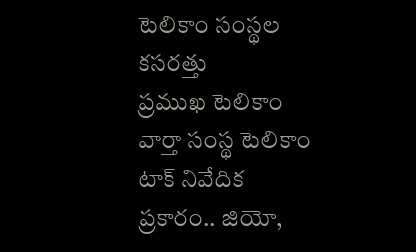టెలికాం సంస్థల కసరత్తు
ప్రముఖ టెలికాం వార్తా సంస్థ టెలికాం టాక్ నివేదిక ప్రకారం.. జియో,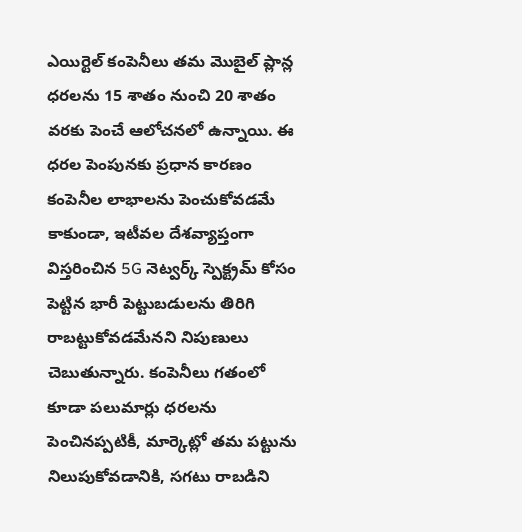ఎయిర్టెల్ కంపెనీలు తమ మొబైల్ ప్లాన్ల ధరలను 15 శాతం నుంచి 20 శాతం వరకు పెంచే ఆలోచనలో ఉన్నాయి. ఈ ధరల పెంపునకు ప్రధాన కారణం కంపెనీల లాభాలను పెంచుకోవడమే కాకుండా, ఇటీవల దేశవ్యాప్తంగా విస్తరించిన 5G నెట్వర్క్ స్పెక్ట్రమ్ కోసం పెట్టిన భారీ పెట్టుబడులను తిరిగి రాబట్టుకోవడమేనని నిపుణులు చెబుతున్నారు. కంపెనీలు గతంలో కూడా పలుమార్లు ధరలను పెంచినప్పటికీ, మార్కెట్లో తమ పట్టును నిలుపుకోవడానికి, సగటు రాబడిని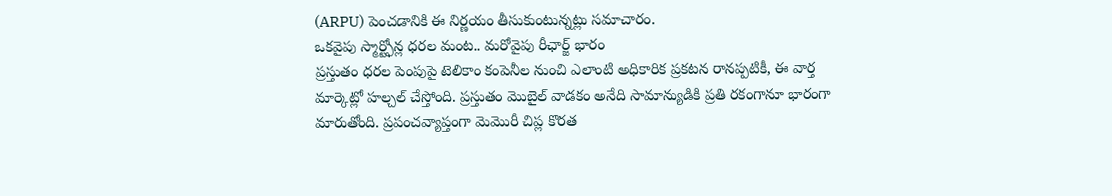(ARPU) పెంచడానికి ఈ నిర్ణయం తీసుకుంటున్నట్లు సమాచారం.
ఒకవైపు స్మార్ట్ఫోన్ల ధరల మంట.. మరోవైపు రీఛార్జ్ భారం
ప్రస్తుతం ధరల పెంపుపై టెలికాం కంపెనీల నుంచి ఎలాంటి అధికారిక ప్రకటన రానప్పటికీ, ఈ వార్త మార్కెట్లో హల్చల్ చేస్తోంది. ప్రస్తుతం మొబైల్ వాడకం అనేది సామాన్యుడికి ప్రతి రకంగానూ భారంగా మారుతోంది. ప్రపంచవ్యాప్తంగా మెమొరీ చిప్ల కొరత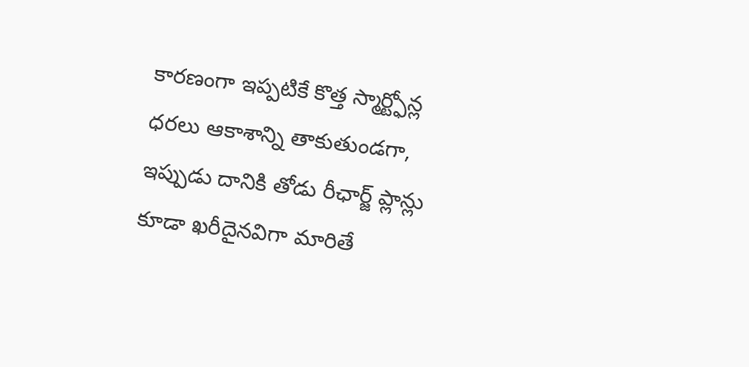కారణంగా ఇప్పటికే కొత్త స్మార్ట్ఫోన్ల ధరలు ఆకాశాన్ని తాకుతుండగా, ఇప్పుడు దానికి తోడు రీఛార్జ్ ప్లాన్లు కూడా ఖరీదైనవిగా మారితే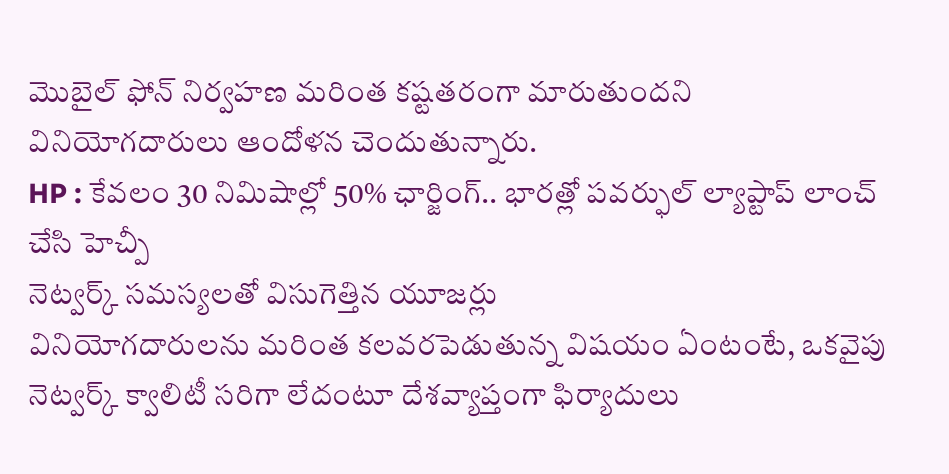మొబైల్ ఫోన్ నిర్వహణ మరింత కష్టతరంగా మారుతుందని వినియోగదారులు ఆందోళన చెందుతున్నారు.
HP : కేవలం 30 నిమిషాల్లో 50% ఛార్జింగ్.. భారత్లో పవర్ఫుల్ ల్యాప్టాప్ లాంచ్ చేసి హెచ్పీ
నెట్వర్క్ సమస్యలతో విసుగెత్తిన యూజర్లు
వినియోగదారులను మరింత కలవరపెడుతున్న విషయం ఏంటంటే, ఒకవైపు నెట్వర్క్ క్వాలిటీ సరిగా లేదంటూ దేశవ్యాప్తంగా ఫిర్యాదులు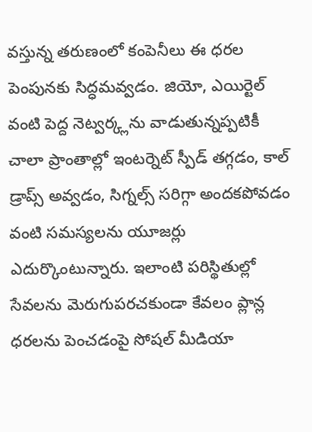వస్తున్న తరుణంలో కంపెనీలు ఈ ధరల పెంపునకు సిద్ధమవ్వడం. జియో, ఎయిర్టెల్ వంటి పెద్ద నెట్వర్క్లను వాడుతున్నప్పటికీ చాలా ప్రాంతాల్లో ఇంటర్నెట్ స్పీడ్ తగ్గడం, కాల్ డ్రాప్స్ అవ్వడం, సిగ్నల్స్ సరిగ్గా అందకపోవడం వంటి సమస్యలను యూజర్లు ఎదుర్కొంటున్నారు. ఇలాంటి పరిస్థితుల్లో సేవలను మెరుగుపరచకుండా కేవలం ప్లాన్ల ధరలను పెంచడంపై సోషల్ మీడియా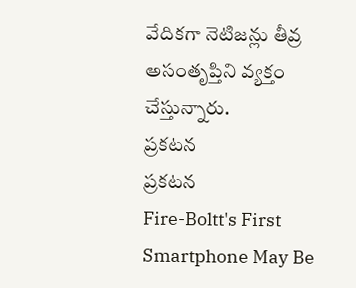వేదికగా నెటిజన్లు తీవ్ర అసంతృప్తిని వ్యక్తం చేస్తున్నారు.
ప్రకటన
ప్రకటన
Fire-Boltt's First Smartphone May Be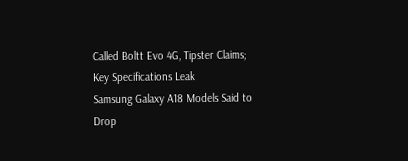Called Boltt Evo 4G, Tipster Claims; Key Specifications Leak
Samsung Galaxy A18 Models Said to Drop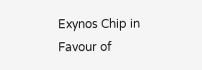Exynos Chip in Favour of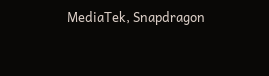MediaTek, Snapdragon